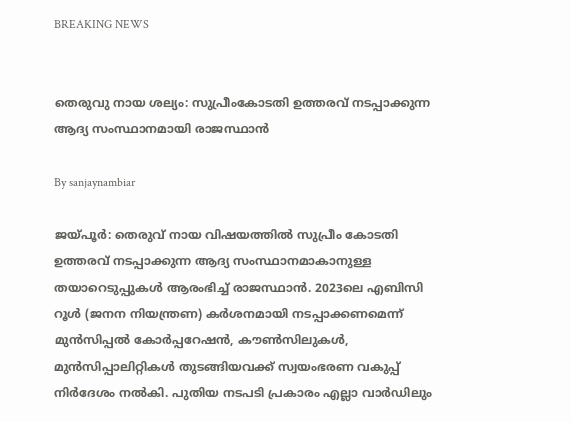BREAKING NEWS


തെരുവു നായ ശല്യം: സുപ്രീംകോടതി ഉത്തരവ് നടപ്പാക്കുന്ന ആദ്യ സംസ്ഥാനമായി രാജസ്ഥാന്‍

By sanjaynambiar

ജയ്പൂര്‍: തെരുവ് നായ വിഷയത്തില്‍ സുപ്രീം കോടതി ഉത്തരവ് നടപ്പാക്കുന്ന ആദ്യ സംസ്ഥാനമാകാനുള്ള തയാറെടുപ്പുകള്‍ ആരംഭിച്ച് രാജസ്ഥാന്‍. 2023ലെ എബിസി റൂള്‍ (ജനന നിയന്ത്രണ) കര്‍ശനമായി നടപ്പാക്കണമെന്ന് മുന്‍സിപ്പല്‍ കോര്‍പ്പറേഷന്‍, കൗണ്‍സിലുകള്‍, മുന്‍സിപ്പാലിറ്റികള്‍ തുടങ്ങിയവക്ക് സ്വയംഭരണ വകുപ്പ് നിര്‍ദേശം നല്‍കി. പുതിയ നടപടി പ്രകാരം എല്ലാ വാര്‍ഡിലും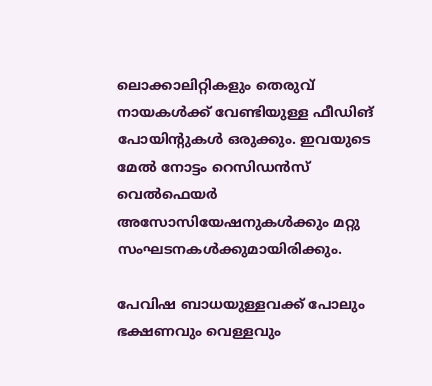ലൊക്കാലിറ്റികളും തെരുവ് നായകള്‍ക്ക് വേണ്ടിയുള്ള ഫീഡിങ് പോയിന്റുകള്‍ ഒരുക്കും. ഇവയുടെ മേല്‍ നോട്ടം റെസിഡന്‍സ് വെല്‍ഫെയര്‍ അസോസിയേഷനുകള്‍ക്കും മറ്റു സംഘടനകള്‍ക്കുമായിരിക്കും.

പേവിഷ ബാധയുള്ളവക്ക് പോലും ഭക്ഷണവും വെള്ളവും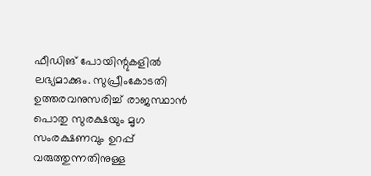ഫീഡിങ് പോയിന്റുകളില്‍ ലഭ്യമാക്കും. സുപ്രീംകോടതി ഉത്തരവനുസരിച്ച് രാജസ്ഥാന്‍ പൊതു സുരക്ഷയും മൃഗ സംരക്ഷണവും ഉറപ്പ് വരുത്തുന്നതിനുള്ള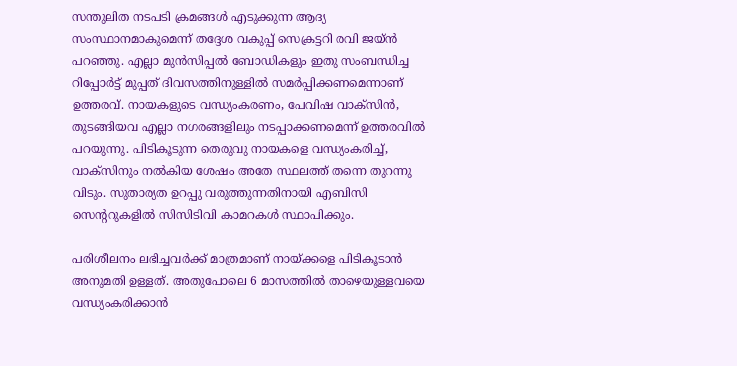സന്തുലിത നടപടി ക്രമങ്ങള്‍ എടുക്കുന്ന ആദ്യ സംസ്ഥാനമാകുമെന്ന് തദ്ദേശ വകുപ്പ് സെക്രട്ടറി രവി ജയ്ന്‍ പറഞ്ഞു. എല്ലാ മുന്‍സിപ്പല്‍ ബോഡികളും ഇതു സംബന്ധിച്ച റിപ്പോര്‍ട്ട് മുപ്പത് ദിവസത്തിനുള്ളില്‍ സമര്‍പ്പിക്കണമെന്നാണ് ഉത്തരവ്. നായകളുടെ വന്ധ്യംകരണം, പേവിഷ വാക്‌സിന്‍, തുടങ്ങിയവ എല്ലാ നഗരങ്ങളിലും നടപ്പാക്കണമെന്ന് ഉത്തരവില്‍ പറയുന്നു. പിടികൂടുന്ന തെരുവു നായകളെ വന്ധ്യംകരിച്ച്, വാക്‌സിനും നല്‍കിയ ശേഷം അതേ സ്ഥലത്ത് തന്നെ തുറന്നു വിടും. സുതാര്യത ഉറപ്പു വരുത്തുന്നതിനായി എബിസി സെന്ററുകളില്‍ സിസിടിവി കാമറകള്‍ സ്ഥാപിക്കും.

പരിശീലനം ലഭിച്ചവര്‍ക്ക് മാത്രമാണ് നായ്ക്കളെ പിടികൂടാന്‍ അനുമതി ഉള്ളത്. അതുപോലെ 6 മാസത്തില്‍ താഴെയുള്ളവയെ വന്ധ്യംകരിക്കാന്‍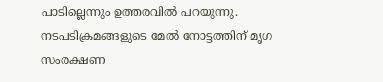പാടില്ലെന്നും ഉത്തരവില്‍ പറയുന്നു. നടപടിക്രമങ്ങളുടെ മേല്‍ നോട്ടത്തിന് മൃഗ സംരക്ഷണ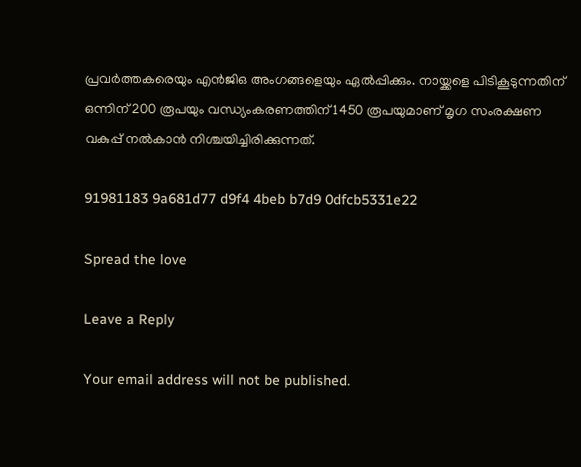പ്രവര്‍ത്തകരെയും എന്‍ജിഒ അംഗങ്ങളെയും ഏല്‍പ്പിക്കും. നായ്ക്കളെ പിടികൂടുന്നതിന് ഒന്നിന് 200 രൂപയും വന്ധ്യംകരണത്തിന് 1450 രൂപയുമാണ് മൃഗ സംരക്ഷണ വകുപ്പ് നല്‍കാന്‍ നിശ്ചയിച്ചിരിക്കുന്നത്.

91981183 9a681d77 d9f4 4beb b7d9 0dfcb5331e22

Spread the love

Leave a Reply

Your email address will not be published.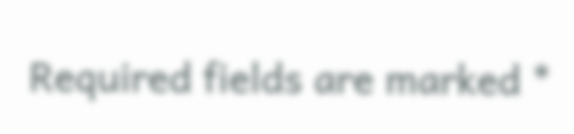Required fields are marked *